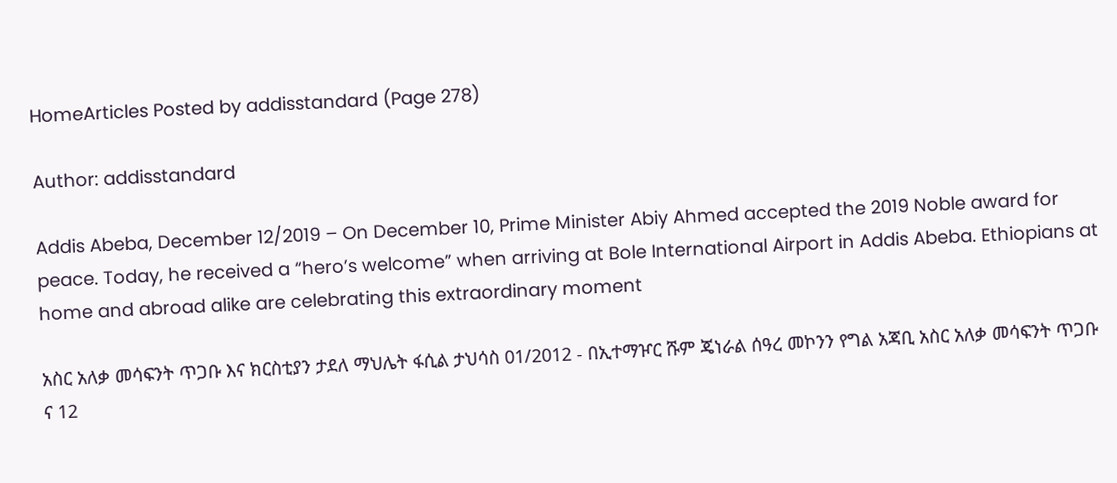HomeArticles Posted by addisstandard (Page 278)

Author: addisstandard

Addis Abeba, December 12/2019 – On December 10, Prime Minister Abiy Ahmed accepted the 2019 Noble award for peace. Today, he received a “hero’s welcome” when arriving at Bole International Airport in Addis Abeba. Ethiopians at home and abroad alike are celebrating this extraordinary moment

አስር አለቃ መሳፍንት ጥጋቡ እና ክርስቲያን ታደለ ማህሌት ፋሲል ታህሳስ 01/2012 - በኢተማዦር ሹም ጄነራል ሰዓረ መኮንን የግል አጃቢ አስር አለቃ መሳፍንት ጥጋቡ ና 12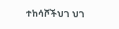ተከሳሾችህገ ህገ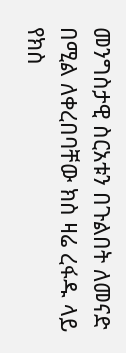መንግስታዊ ስርአቱን በጉልበት ለመናድ በሚል ለቀረበባቸው ክስ ዛሬ ረፋዱ ላይ የክስ